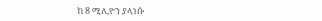ከ 8 ሚሊዮን ያላነሱ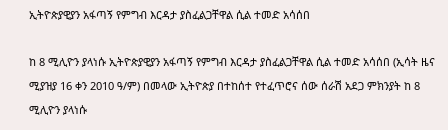ኢትዮጵያዊያን አፋጣኝ የምግብ እርዳታ ያስፈልጋቸዋል ሲል ተመድ አሳሰበ

ከ 8 ሚሊዮን ያላነሱ ኢትዮጵያዊያን አፋጣኝ የምግብ እርዳታ ያስፈልጋቸዋል ሲል ተመድ አሳሰበ (ኢሳት ዜና ሚያዝያ 16 ቀን 2010 ዓ/ም) በመላው ኢትዮጵያ በተከሰተ የተፈጥሮና ሰው ሰራሽ አደጋ ምክንያት ከ 8 ሚሊዮን ያላነሱ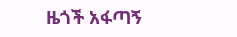ዜጎች አፋጣኝ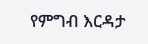የምግብ እርዳታ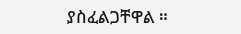ያስፈልጋቸዋል ።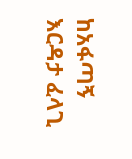ከአፋጣኝ እርዳታ ፈላጊ